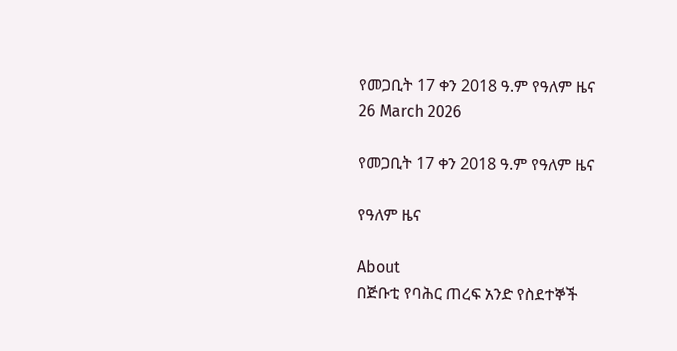የመጋቢት 17 ቀን 2018 ዓ.ም የዓለም ዜና
26 March 2026

የመጋቢት 17 ቀን 2018 ዓ.ም የዓለም ዜና

የዓለም ዜና

About
በጅቡቲ የባሕር ጠረፍ አንድ የስደተኞች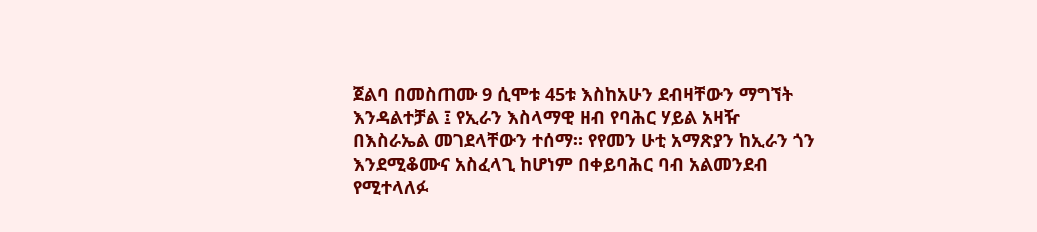ጀልባ በመስጠሙ 9 ሲሞቱ 45ቱ እስከአሁን ደብዛቸውን ማግኘት እንዳልተቻል ፤ የኢራን እስላማዊ ዘብ የባሕር ሃይል አዛዥ በእስራኤል መገደላቸውን ተሰማ። የየመን ሁቲ አማጽያን ከኢራን ጎን እንደሚቆሙና አስፈላጊ ከሆነም በቀይባሕር ባብ አልመንደብ የሚተላለፉ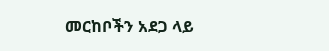መርከቦችን አደጋ ላይ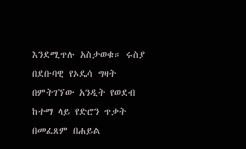እንደሚጥሉ አስታወቁ። ሩስያ በደቡባዊ የኦዴሳ ግዛት በምትገኘው አንዲት የወደብ ከተማ ላይ የድሮን ጥቃት በመፈጸም በሐይል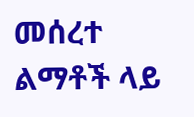መሰረተ ልማቶች ላይ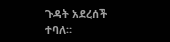ጉዳት አደረሰች ተባለ።